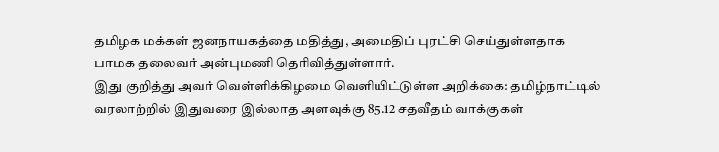தமிழக மக்கள் ஜனநாயகத்தை மதித்து, அமைதிப் புரட்சி செய்துள்ளதாக பாமக தலைவர் அன்புமணி தெரிவித்துள்ளார்.
இது குறித்து அவர் வெள்ளிக்கிழமை வெளியிட்டுள்ள அறிக்கை: தமிழ்நாட்டில் வரலாற்றில் இதுவரை இல்லாத அளவுக்கு 85.12 சதவீதம் வாக்குகள்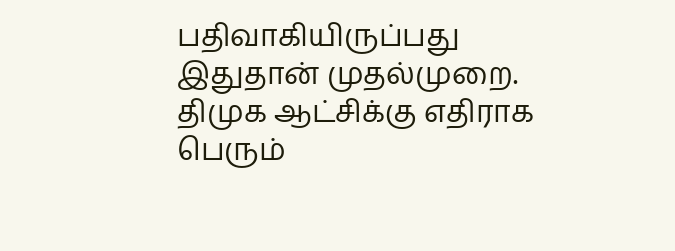பதிவாகியிருப்பது இதுதான் முதல்முறை. திமுக ஆட்சிக்கு எதிராக பெரும்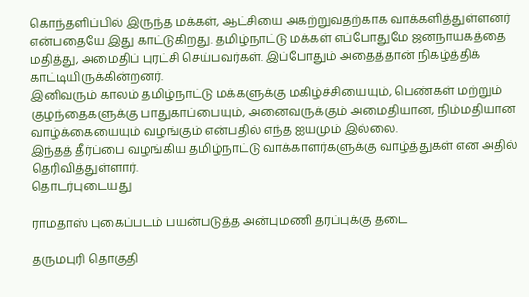கொந்தளிப்பில் இருந்த மக்கள், ஆட்சியை அகற்றுவதற்காக வாக்களித்துள்ளனர் என்பதையே இது காட்டுகிறது. தமிழ்நாட்டு மக்கள் எப்போதுமே ஜனநாயகத்தை மதித்து, அமைதிப் புரட்சி செய்பவர்கள். இப்போதும் அதைத்தான் நிகழ்த்திக் காட்டியிருக்கின்றனர்.
இனிவரும் காலம் தமிழ்நாட்டு மக்களுக்கு மகிழ்ச்சியையும், பெண்கள் மற்றும் குழந்தைகளுக்கு பாதுகாப்பையும், அனைவருக்கும் அமைதியான, நிம்மதியான வாழ்க்கையையும் வழங்கும் என்பதில் எந்த ஐயமும் இல்லை.
இந்தத் தீர்ப்பை வழங்கிய தமிழ்நாட்டு வாக்காளர்களுக்கு வாழ்த்துகள் என அதில் தெரிவித்துள்ளார்.
தொடர்புடையது

ராமதாஸ் புகைப்படம் பயன்படுத்த அன்புமணி தரப்புக்கு தடை

தருமபுரி தொகுதி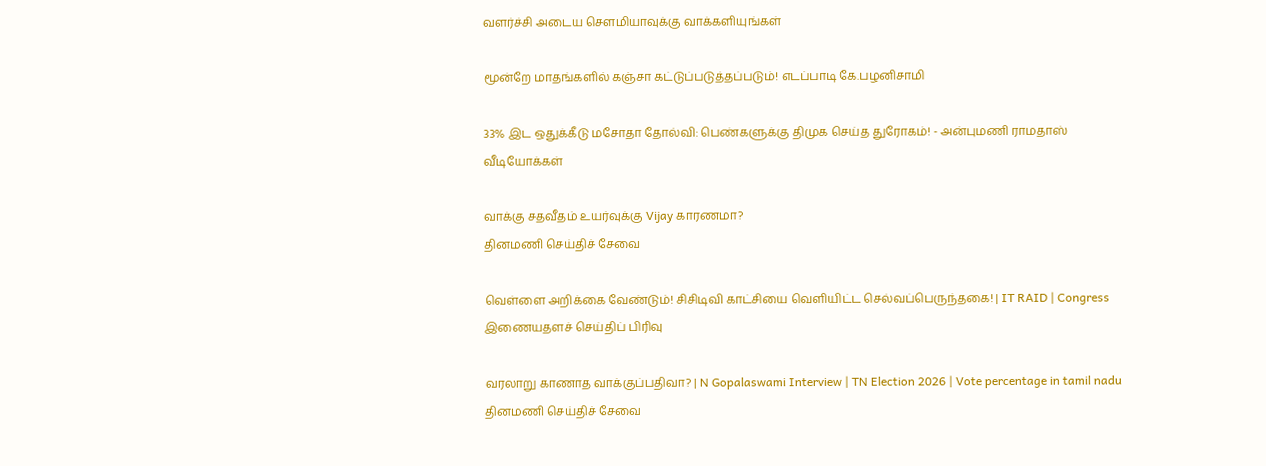வளர்ச்சி அடைய சௌமியாவுக்கு வாக்களியுங்கள்

மூன்றே மாதங்களில் கஞ்சா கட்டுப்படுத்தப்படும்! எடப்பாடி கே.பழனிசாமி

33% இட ஒதுக்கீடு மசோதா தோல்வி: பெண்களுக்கு திமுக செய்த துரோகம்! - அன்புமணி ராமதாஸ்
வீடியோக்கள்

வாக்கு சதவீதம் உயர்வுக்கு Vijay காரணமா?
தினமணி செய்திச் சேவை

வெள்ளை அறிக்கை வேண்டும்! சிசிடிவி காட்சியை வெளியிட்ட செல்வப்பெருந்தகை! | IT RAID | Congress
இணையதளச் செய்திப் பிரிவு

வரலாறு காணாத வாக்குப்பதிவா? | N Gopalaswami Interview | TN Election 2026 | Vote percentage in tamil nadu
தினமணி செய்திச் சேவை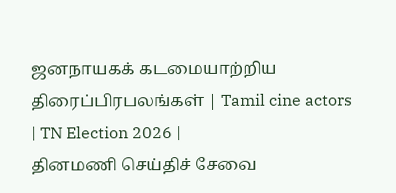ஜனநாயகக் கடமையாற்றிய திரைப்பிரபலங்கள் | Tamil cine actors | TN Election 2026 |
தினமணி செய்திச் சேவை